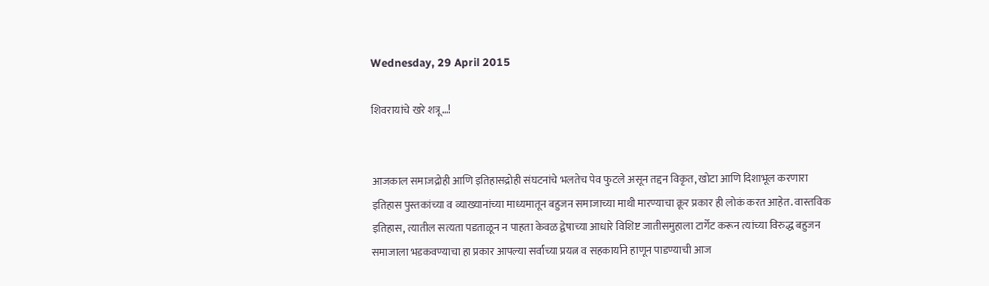Wednesday, 29 April 2015

शिवरायांचे खरे शत्रू...!


आजकाल समाजद्रोही आणि इतिहासद्रोही संघटनांचे भलतेच पेव फुटले असून तद्दन विकृत, खोटा आणि दिशाभूल करणारा इतिहास पुस्तकांच्या व व्याख्यानांच्या माध्यमातून बहुजन समाजाच्या माथी मारण्याचा क्रूर प्रकार ही लोकं करत आहेत. वास्तविक इतिहास, त्यातील सत्यता पडताळून न पाहता केवळ द्वेषाच्या आधारे विशिष्ट जातीसमुहाला टार्गेट करून त्यांच्या विरुद्ध बहुजन समाजाला भडकवण्याचा हा प्रकार आपल्या सर्वांच्या प्रयत्न व सहकार्याने हाणून पाडण्याची आज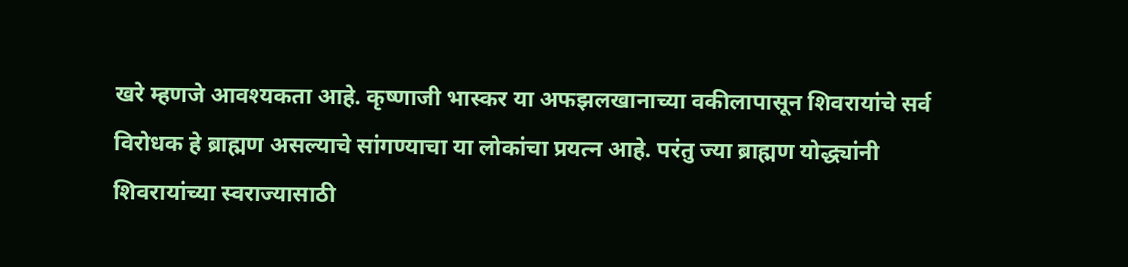खरे म्हणजे आवश्यकता आहे. कृष्णाजी भास्कर या अफझलखानाच्या वकीलापासून शिवरायांचे सर्व विरोधक हे ब्राह्मण असल्याचे सांगण्याचा या लोकांचा प्रयत्न आहे. परंतु ज्या ब्राह्मण योद्ध्यांनी शिवरायांच्या स्वराज्यासाठी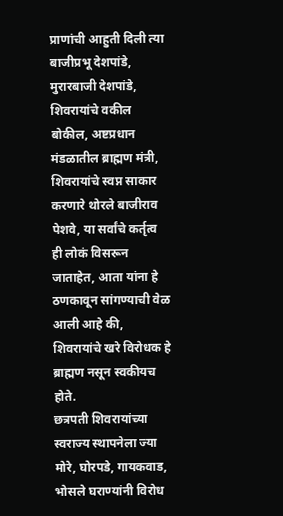प्राणांची आहुती दिली त्या बाजीप्रभू देशपांडे, मुरारबाजी देशपांडे, शिवरायांचे वकील बोकील, अष्टप्रधान मंडळातील ब्राह्मण मंत्री, शिवरायांचे स्वप्न साकार करणारे थोरले बाजीराव पेशवे, या सर्वांचे कर्तृत्व ही लोकं विसरून जाताहेत, आता यांना हे ठणकावून सांगण्याची वेळ आली आहे की, शिवरायांचे खरे विरोधक हे ब्राह्मण नसून स्वकीयच होते.
छत्रपती शिवरायांच्या स्वराज्य स्थापनेला ज्या मोरे, घोरपडे, गायकवाड, भोसले घराण्यांनी विरोध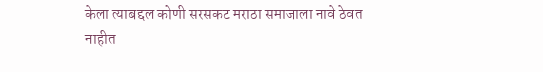केला त्याबद्दल कोणी सरसकट मराठा समाजाला नावे ठेवत नाहीत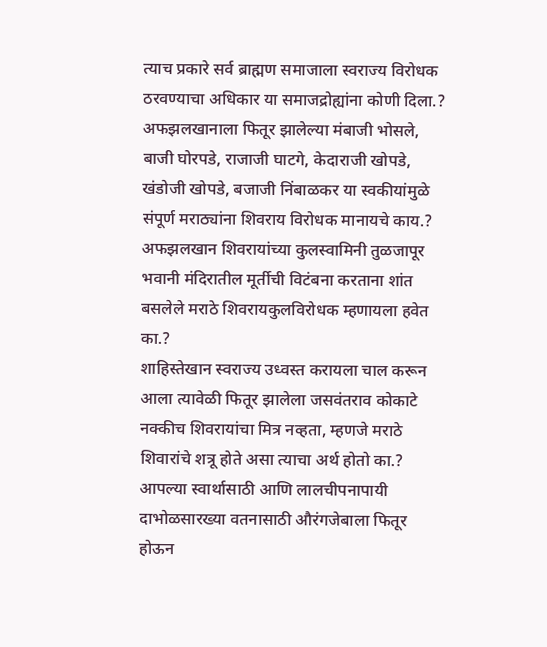त्याच प्रकारे सर्व ब्राह्मण समाजाला स्वराज्य विरोधक ठरवण्याचा अधिकार या समाजद्रोह्यांना कोणी दिला.?
अफझलखानाला फितूर झालेल्या मंबाजी भोसले, बाजी घोरपडे, राजाजी घाटगे, केदाराजी खोपडे, खंडोजी खोपडे, बजाजी निंबाळकर या स्वकीयांमुळे संपूर्ण मराठ्यांना शिवराय विरोधक मानायचे काय.?
अफझलखान शिवरायांच्या कुलस्वामिनी तुळजापूर भवानी मंदिरातील मूर्तीची विटंबना करताना शांत बसलेले मराठे शिवरायकुलविरोधक म्हणायला हवेत का.?
शाहिस्तेखान स्वराज्य उध्वस्त करायला चाल करून आला त्यावेळी फितूर झालेला जसवंतराव कोकाटे नक्कीच शिवरायांचा मित्र नव्हता, म्हणजे मराठे शिवारांचे शत्रू होते असा त्याचा अर्थ होतो का.?
आपल्या स्वार्थासाठी आणि लालचीपनापायी दाभोळसारख्या वतनासाठी औरंगजेबाला फितूर होऊन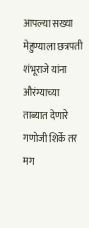आपल्या सख्या मेहुण्याला छत्रपती शंभूराजे यांना औरंग्याच्या ताब्यात देणारे गणोजी शिर्के तर मग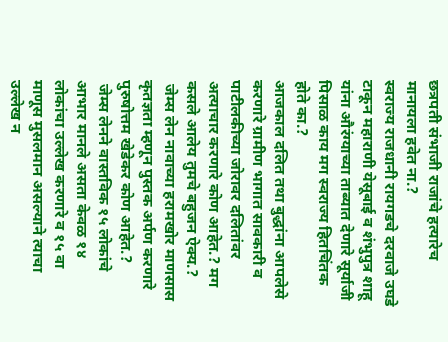छत्रपती संभाजी राजांचे हत्यारेच मानायला हवेत ना.?
स्वराज्य राजधानी रायगडचे दरवाजे उघडे टाकून महाराणी येसूबाई व शंभुपुत्र शाहू यांना औरंग्याच्या ताब्यात देणारे सूर्याजी पिसाळ काय मग स्वराज्य हितचिंतक होते का.?
आजकाल दलित तथा बुद्धांना आपलेसे करणारे ग्रामीण भागात सावकारी व पाटीलकीच्या जोरावर दलितांवर अत्याचार करणारे कोण आहेत.? मग कसले आलेय तुमचे बहुजन ऐक्य.?
 जेम्स लेन नावाच्या हरामखोर माणसास कृतज्ञता म्हणून पुस्तक अर्पण करणारे पुरुषोत्तम खेडेकर कोण आहेत.?
 जेम्स लेनने वास्तविक १५ लोकांचे आभार मानले असता केवळ १४ लोकांचा उल्लेख करणारे व १५ वा माणूस मुसलमान असल्याने त्याचा उल्लेख न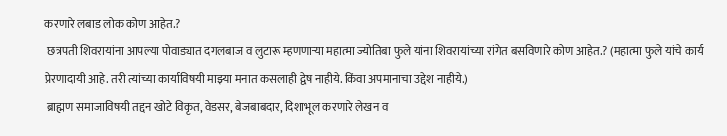करणारे लबाड लोक कोण आहेत.?
 छत्रपती शिवरायांना आपल्या पोवाड्यात दगलबाज व लुटारू म्हणणाऱ्या महात्मा ज्योतिबा फुले यांना शिवरायांच्या रांगेत बसविणारे कोण आहेत.? (महात्मा फुले यांचे कार्य प्रेरणादायी आहे. तरी त्यांच्या कार्याविषयी माझ्या मनात कसलाही द्वेष नाहीये. किंवा अपमानाचा उद्देश नाहीये.)
 ब्राह्मण समाजाविषयी तद्दन खोटे विकृत, वेडसर, बेजबाबदार, दिशाभूल करणारे लेखन व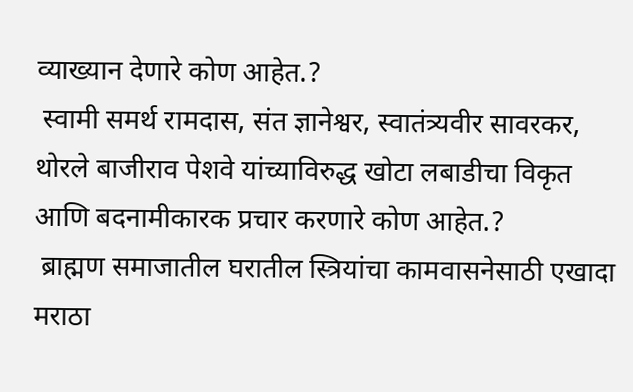व्याख्यान देणारे कोण आहेत.?
 स्वामी समर्थ रामदास, संत ज्ञानेश्वर, स्वातंत्र्यवीर सावरकर, थोरले बाजीराव पेशवे यांच्याविरुद्ध खोटा लबाडीचा विकृत आणि बदनामीकारक प्रचार करणारे कोण आहेत.?
 ब्राह्मण समाजातील घरातील स्त्रियांचा कामवासनेसाठी एखादा मराठा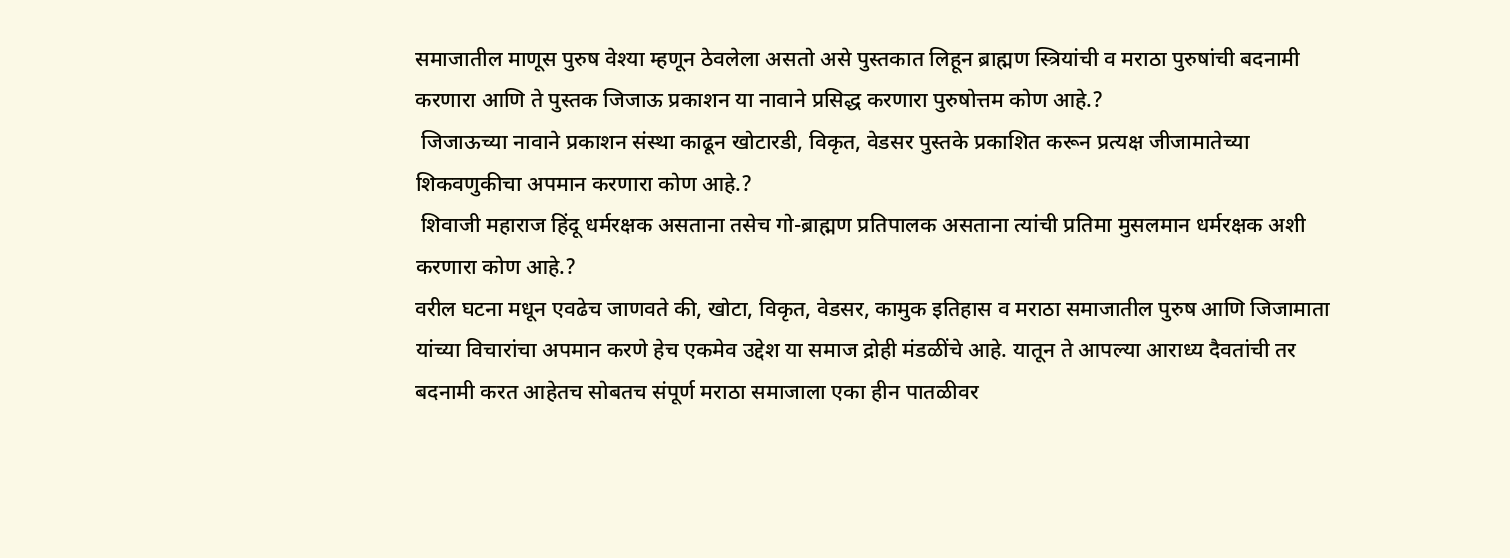समाजातील माणूस पुरुष वेश्या म्हणून ठेवलेला असतो असे पुस्तकात लिहून ब्राह्मण स्त्रियांची व मराठा पुरुषांची बदनामी करणारा आणि ते पुस्तक जिजाऊ प्रकाशन या नावाने प्रसिद्ध करणारा पुरुषोत्तम कोण आहे.?
 जिजाऊच्या नावाने प्रकाशन संस्था काढून खोटारडी, विकृत, वेडसर पुस्तके प्रकाशित करून प्रत्यक्ष जीजामातेच्या शिकवणुकीचा अपमान करणारा कोण आहे.?
 शिवाजी महाराज हिंदू धर्मरक्षक असताना तसेच गो-ब्राह्मण प्रतिपालक असताना त्यांची प्रतिमा मुसलमान धर्मरक्षक अशी करणारा कोण आहे.?
वरील घटना मधून एवढेच जाणवते की, खोटा, विकृत, वेडसर, कामुक इतिहास व मराठा समाजातील पुरुष आणि जिजामाता यांच्या विचारांचा अपमान करणे हेच एकमेव उद्देश या समाज द्रोही मंडळींचे आहे. यातून ते आपल्या आराध्य दैवतांची तर बदनामी करत आहेतच सोबतच संपूर्ण मराठा समाजाला एका हीन पातळीवर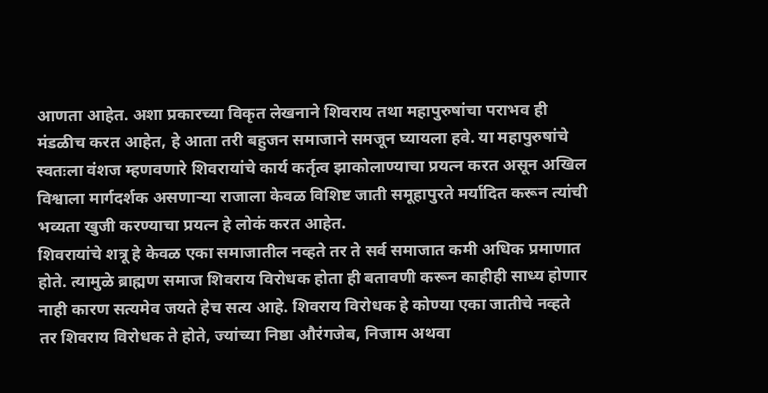आणता आहेत. अशा प्रकारच्या विकृत लेखनाने शिवराय तथा महापुरुषांचा पराभव ही मंडळीच करत आहेत, हे आता तरी बहुजन समाजाने समजून घ्यायला हवे. या महापुरुषांचे स्वतःला वंशज म्हणवणारे शिवरायांचे कार्य कर्तृत्व झाकोलाण्याचा प्रयत्न करत असून अखिल विश्वाला मार्गदर्शक असणाऱ्या राजाला केवळ विशिष्ट जाती समूहापुरते मर्यादित करून त्यांची भव्यता खुजी करण्याचा प्रयत्न हे लोकं करत आहेत.
शिवरायांचे शत्रू हे केवळ एका समाजातील नव्हते तर ते सर्व समाजात कमी अधिक प्रमाणात होते. त्यामुळे ब्राह्मण समाज शिवराय विरोधक होता ही बतावणी करून काहीही साध्य होणार नाही कारण सत्यमेव जयते हेच सत्य आहे. शिवराय विरोधक हे कोण्या एका जातीचे नव्हते तर शिवराय विरोधक ते होते, ज्यांच्या निष्ठा औरंगजेब, निजाम अथवा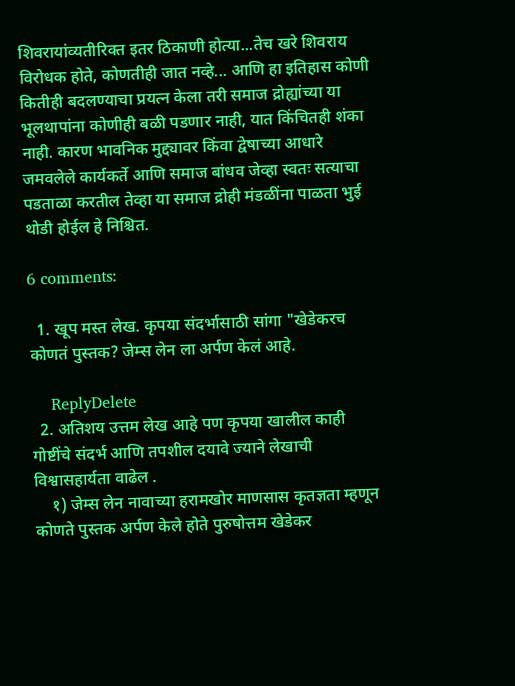शिवरायांव्यतीरिक्त इतर ठिकाणी होत्या...तेच खरे शिवराय विरोधक होते, कोणतीही जात नव्हे... आणि हा इतिहास कोणी कितीही बदलण्याचा प्रयत्न केला तरी समाज द्रोह्यांच्या या  भूलथापांना कोणीही बळी पडणार नाही, यात किंचितही शंका नाही. कारण भावनिक मुद्द्यावर किंवा द्वेषाच्या आधारे जमवलेले कार्यकर्ते आणि समाज बांधव जेव्हा स्वतः सत्याचा पडताळा करतील तेव्हा या समाज द्रोही मंडळींना पाळता भुई थोडी होईल हे निश्चित.

6 comments:

  1. खूप मस्त लेख. कृपया संदर्भासाठी सांगा "खेडेकरच कोणतं पुस्तक? जेम्स लेन ला अर्पण केलं आहे.

    ReplyDelete
  2. अतिशय उत्तम लेख आहे पण कृपया खालील काही गोष्टींचे संदर्भ आणि तपशील दयावे ज्याने लेखाची विश्वासहार्यता वाढेल .
    १) जेम्स लेन नावाच्या हरामखोर माणसास कृतज्ञता म्हणून कोणते पुस्तक अर्पण केले होते पुरुषोत्तम खेडेकर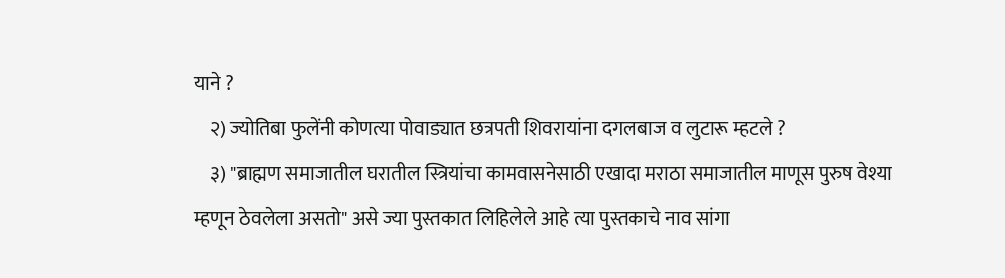याने ?
    २) ज्योतिबा फुलेंनी कोणत्या पोवाड्यात छत्रपती शिवरायांना दगलबाज व लुटारू म्हटले ?
    ३) "ब्राह्मण समाजातील घरातील स्त्रियांचा कामवासनेसाठी एखादा मराठा समाजातील माणूस पुरुष वेश्या म्हणून ठेवलेला असतो" असे ज्या पुस्तकात लिहिलेले आहे त्या पुस्तकाचे नाव सांगा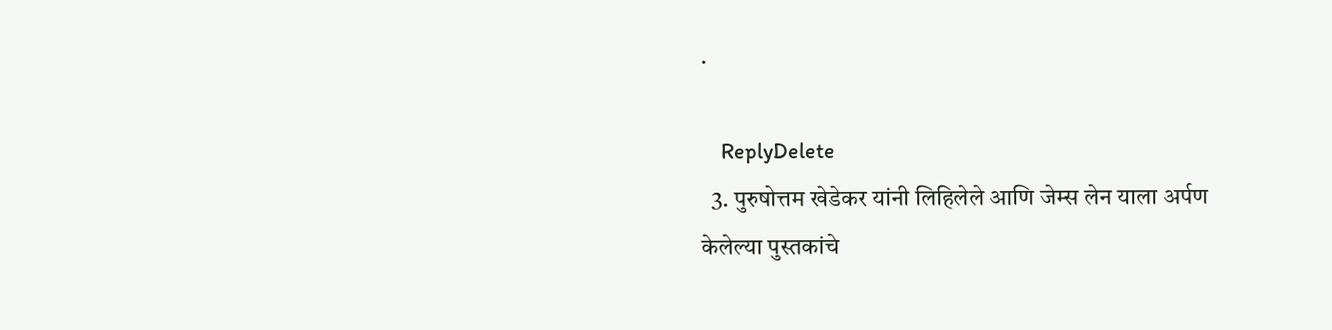.

    ReplyDelete
  3. पुरुषोत्तम खेडेकर यांनी लिहिलेले आणि जेम्स लेन याला अर्पण केलेल्या पुस्तकांचे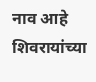नाव आहे शिवरायांच्या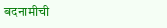बदनामीची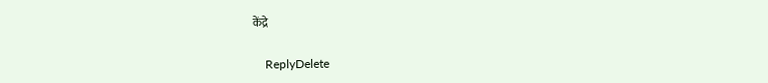केंद्रे

    ReplyDelete